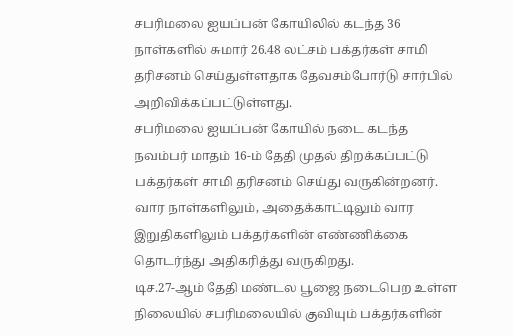சபரிமலை ஐயப்பன் கோயிலில் கடந்த 36 நாள்களில் சுமார் 26.48 லட்சம் பக்தர்கள் சாமி தரிசனம் செய்துள்ளதாக தேவசம்போர்டு சார்பில் அறிவிக்கப்பட்டுள்ளது.
சபரிமலை ஐயப்பன் கோயில் நடை கடந்த நவம்பர் மாதம் 16-ம் தேதி முதல் திறக்கப்பட்டு பக்தர்கள் சாமி தரிசனம் செய்து வருகின்றனர். வார நாள்களிலும், அதைக்காட்டிலும் வார இறுதிகளிலும் பக்தர்களின் எண்ணிக்கை தொடர்ந்து அதிகரித்து வருகிறது.
டிச.27-ஆம் தேதி மண்டல பூஜை நடைபெற உள்ள நிலையில் சபரிமலையில் குவியும் பக்தர்களின்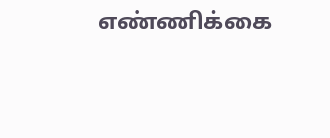எண்ணிக்கை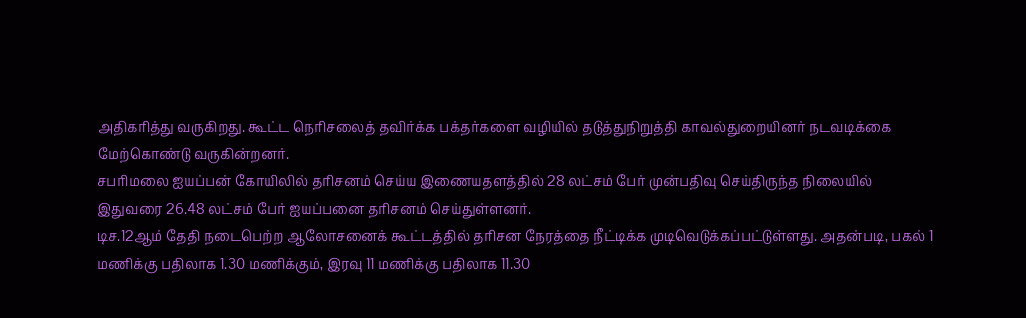அதிகரித்து வருகிறது. கூட்ட நெரிசலைத் தவிர்க்க பக்தர்களை வழியில் தடுத்துநிறுத்தி காவல்துறையினர் நடவடிக்கை மேற்கொண்டு வருகின்றனர்.
சபரிமலை ஐயப்பன் கோயிலில் தரிசனம் செய்ய இணையதளத்தில் 28 லட்சம் பேர் முன்பதிவு செய்திருந்த நிலையில் இதுவரை 26.48 லட்சம் பேர் ஐயப்பனை தரிசனம் செய்துள்ளனர்.
டிச.12ஆம் தேதி நடைபெற்ற ஆலோசனைக் கூட்டத்தில் தரிசன நேரத்தை நீட்டிக்க முடிவெடுக்கப்பட்டுள்ளது. அதன்படி, பகல் 1 மணிக்கு பதிலாக 1.30 மணிக்கும், இரவு 11 மணிக்கு பதிலாக 11.30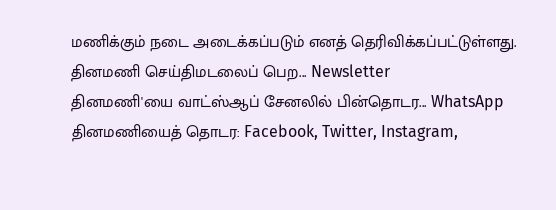மணிக்கும் நடை அடைக்கப்படும் எனத் தெரிவிக்கப்பட்டுள்ளது.
தினமணி செய்திமடலைப் பெற... Newsletter
தினமணி'யை வாட்ஸ்ஆப் சேனலில் பின்தொடர... WhatsApp
தினமணியைத் தொடர: Facebook, Twitter, Instagram,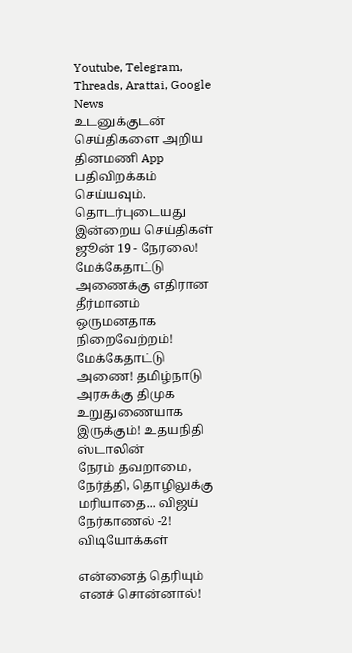Youtube, Telegram, Threads, Arattai, Google News
உடனுக்குடன் செய்திகளை அறிய தினமணி App பதிவிறக்கம் செய்யவும்.
தொடர்புடையது
இன்றைய செய்திகள் ஜூன் 19 - நேரலை!
மேக்கேதாட்டு அணைக்கு எதிரான தீர்மானம் ஒருமனதாக நிறைவேற்றம்!
மேக்கேதாட்டு அணை! தமிழ்நாடு அரசுக்கு திமுக உறுதுணையாக இருக்கும்! உதயநிதி ஸ்டாலின்
நேரம் தவறாமை, நேர்த்தி, தொழிலுக்கு மரியாதை... விஜய் நேர்காணல் -2!
விடியோக்கள்

என்னைத் தெரியும் எனச் சொன்னால்!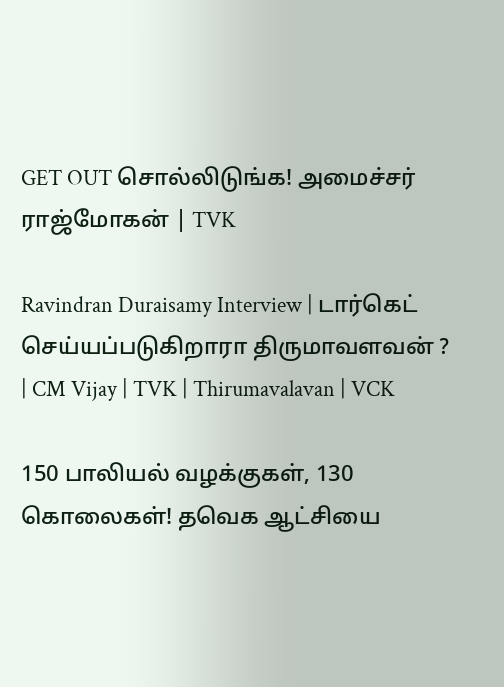GET OUT சொல்லிடுங்க! அமைச்சர் ராஜ்மோகன் | TVK

Ravindran Duraisamy Interview | டார்கெட் செய்யப்படுகிறாரா திருமாவளவன் ? | CM Vijay | TVK | Thirumavalavan | VCK

150 பாலியல் வழக்குகள், 130 கொலைகள்! தவெக ஆட்சியை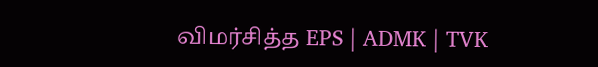விமர்சித்த EPS | ADMK | TVK